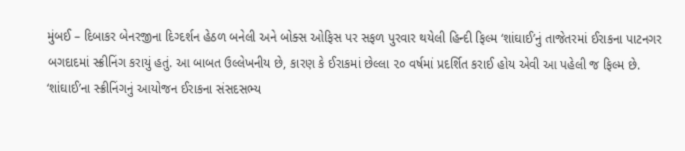મુંબઈ – દિબાકર બેનરજીના દિગ્દર્શન હેઠળ બનેલી અને બોક્સ ઓફિસ પર સફળ પુરવાર થયેલી હિન્દી ફિલ્મ ‘શાંઘાઈ’નું તાજેતરમાં ઈરાકના પાટનગર બગદાદમાં સ્ક્રીનિંગ કરાયું હતું. આ બાબત ઉલ્લેખનીય છે, કારણ કે ઈરાકમાં છેલ્લા ૨૦ વર્ષમાં પ્રદર્શિત કરાઈ હોય એવી આ પહેલી જ ફિલ્મ છે.
‘શાંઘાઈ’ના સ્ક્રીનિંગનું આયોજન ઈરાકના સંસદસભ્ય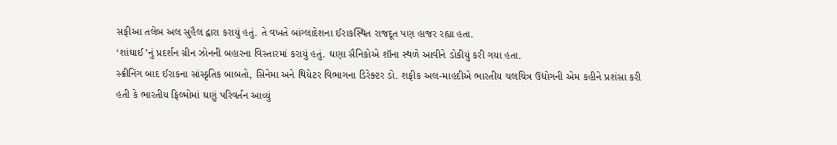સફીઆ તલેબ અલ સુહૈલ દ્વારા કરાયું હતું. તે વખતે બાંગ્લાદેશના ઈરાકસ્થિત રાજદૂત પણ હાજર રહ્યા હતા.
‘શાંઘાઈ’નું પ્રદર્શન ગ્રીન ઝોનની બહારના વિસ્તારમાં કરાયું હતું. ઘણા સૈનિકોએ શૉના સ્થળે આવીને ડોકીયું કરી ગયા હતા.
સ્ક્રીનિંગ બાદ ઈરાકના સાંસ્કૃતિક બાબતો, સિનેમા અને થિયેટર વિભાગના ડિરેક્ટર ડો. શફીક અલ-માહદીએ ભારતીય ચલચિત્ર ઉદ્યોગની એમ કહીને પ્રશંસા કરી હતી કે ભારતીય ફિલ્મોમાં ઘણું પરિવર્તન આવ્યું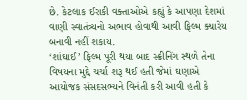છે. કેટલાક ઈરાકી વક્તાઓએ કહ્યું કે આપણા દેશમાં વાણી સ્વાતંત્ર્યનો અભાવ હોવાથી આવી ફિલ્મ ક્યારેય બનાવી નહીં શકાય.
‘શાંઘાઈ’ ફિલ્મ પૂરી થયા બાદ સ્ક્રીનિંગ સ્થળે તેના વિષયના મુદ્દે ચર્ચા શરૂ થઈ હતી જેમાં ઘણાએ આયોજક સંસદસભ્યને વિનંતી કરી આવી હતી કે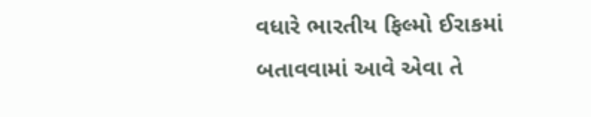વધારે ભારતીય ફિલ્મો ઈરાકમાં બતાવવામાં આવે એવા તે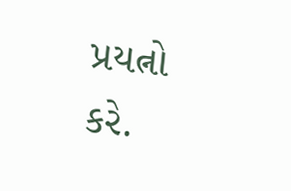પ્રયત્નો કરે.